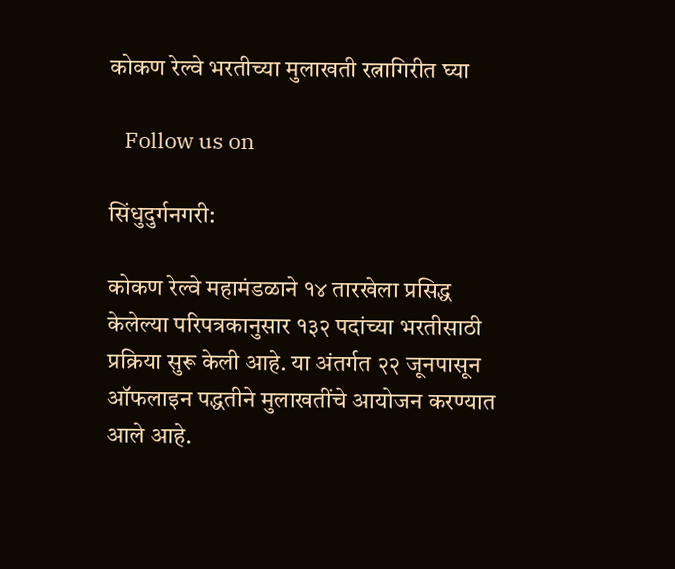कोकण रेल्वे भरतीच्या मुलाखती रत्नागिरीत घ्या

   Follow us on

सिंधुदुर्गनगरी:

कोकण रेल्वे महामंडळाने १४ तारखेला प्रसिद्ध केलेल्या परिपत्रकानुसार १३२ पदांच्या भरतीसाठी प्रक्रिया सुरू केली आहे. या अंतर्गत २२ जूनपासून ऑफलाइन पद्धतीने मुलाखतींचे आयोजन करण्यात आले आहे.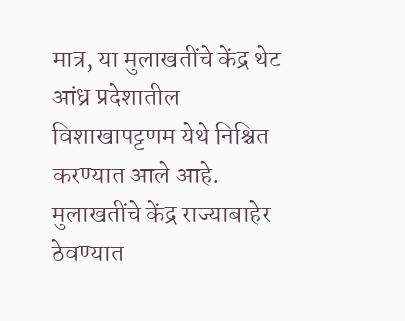मात्र, या मुलाखतींचे केंद्र थेट आंध्र प्रदेशातील विशाखापट्टणम येथे निश्चित करण्यात आले आहे. मुलाखतींचे केंद्र राज्याबाहेर ठेवण्यात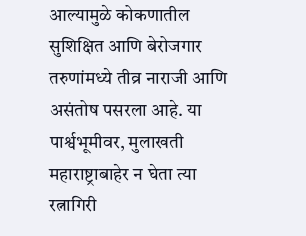आल्यामुळे कोकणातील सुशिक्षित आणि बेरोजगार तरुणांमध्ये तीव्र नाराजी आणि असंतोष पसरला आहे. या पार्श्वभूमीवर, मुलाखती महाराष्ट्राबाहेर न घेता त्या रत्नागिरी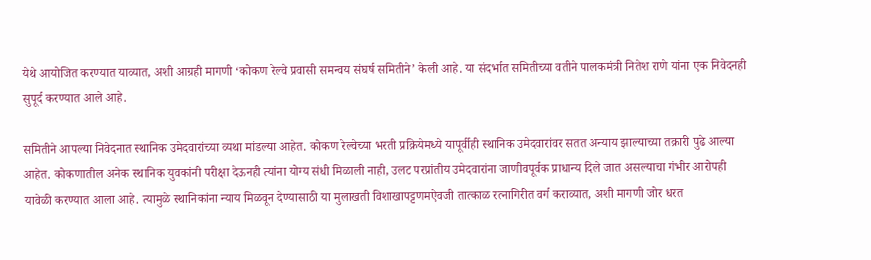येथे आयोजित करण्यात याव्यात, अशी आग्रही मागणी ‘कोकण रेल्वे प्रवासी समन्वय संघर्ष समितीने’ केली आहे. या संदर्भात समितीच्या वतीने पालकमंत्री नितेश राणे यांना एक निवेदनही सुपूर्द करण्यात आले आहे.

समितीने आपल्या निवेदनात स्थानिक उमेदवारांच्या व्यथा मांडल्या आहेत. कोकण रेल्वेच्या भरती प्रक्रियेमध्ये यापूर्वीही स्थानिक उमेदवारांवर सतत अन्याय झाल्याच्या तक्रारी पुढे आल्या आहेत. कोकणातील अनेक स्थानिक युवकांनी परीक्षा देऊनही त्यांना योग्य संधी मिळाली नाही, उलट परप्रांतीय उमेदवारांना जाणीवपूर्वक प्राधान्य दिले जात असल्याचा गंभीर आरोपही यावेळी करण्यात आला आहे. त्यामुळे स्थानिकांना न्याय मिळवून देण्यासाठी या मुलाखती विशाखापट्टणमऐवजी तात्काळ रत्नागिरीत वर्ग कराव्यात, अशी मागणी जोर धरत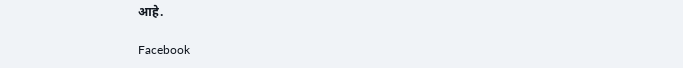आहे.

Facebook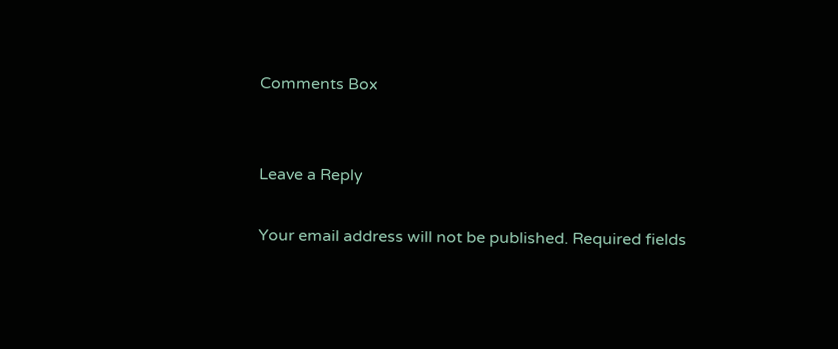Comments Box


Leave a Reply

Your email address will not be published. Required fields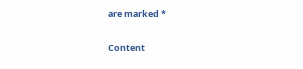are marked *

Content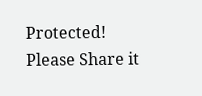Protected! Please Share it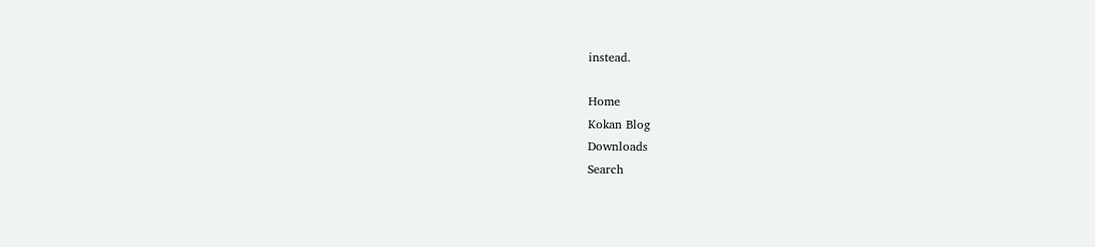instead.

Home
Kokan Blog
Downloads
Search